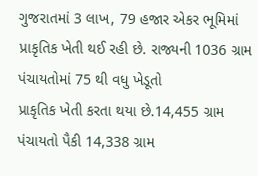ગુજરાતમાં 3 લાખ, 79 હજાર એકર ભૂમિમાં પ્રાકૃતિક ખેતી થઈ રહી છે. રાજ્યની 1036 ગ્રામ પંચાયતોમાં 75 થી વધુ ખેડૂતો
પ્રાકૃતિક ખેતી કરતા થયા છે.14,455 ગ્રામ પંચાયતો પૈકી 14,338 ગ્રામ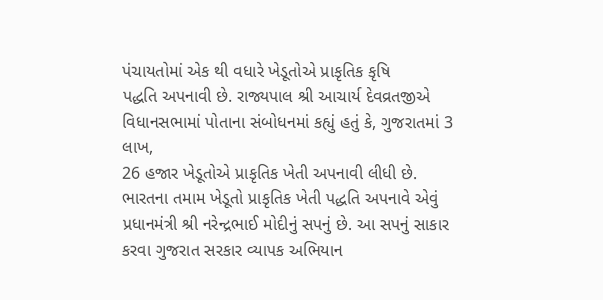પંચાયતોમાં એક થી વધારે ખેડૂતોએ પ્રાકૃતિક કૃષિ
પદ્ધતિ અપનાવી છે. રાજ્યપાલ શ્રી આચાર્ય દેવવ્રતજીએ વિધાનસભામાં પોતાના સંબોધનમાં કહ્યું હતું કે, ગુજરાતમાં 3 લાખ,
26 હજાર ખેડૂતોએ પ્રાકૃતિક ખેતી અપનાવી લીધી છે.
ભારતના તમામ ખેડૂતો પ્રાકૃતિક ખેતી પદ્ધતિ અપનાવે એવું પ્રધાનમંત્રી શ્રી નરેન્દ્રભાઈ મોદીનું સપનું છે. આ સપનું સાકાર
કરવા ગુજરાત સરકાર વ્યાપક અભિયાન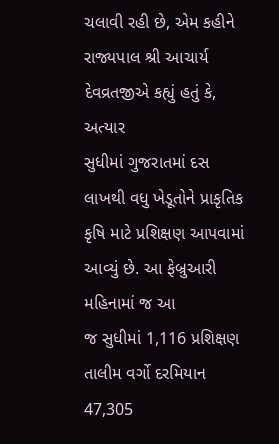ચલાવી રહી છે, એમ કહીને રાજ્યપાલ શ્રી આચાર્ય દેવવ્રતજીએ કહ્યું હતું કે, અત્યાર
સુધીમાં ગુજરાતમાં દસ લાખથી વધુ ખેડૂતોને પ્રાકૃતિક કૃષિ માટે પ્રશિક્ષણ આપવામાં આવ્યું છે. આ ફેબ્રુઆરી મહિનામાં જ આ
જ સુધીમાં 1,116 પ્રશિક્ષણ તાલીમ વર્ગો દરમિયાન 47,305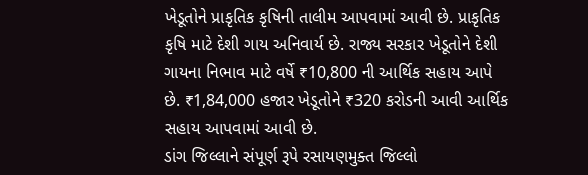ખેડૂતોને પ્રાકૃતિક કૃષિની તાલીમ આપવામાં આવી છે. પ્રાકૃતિક
કૃષિ માટે દેશી ગાય અનિવાર્ય છે. રાજ્ય સરકાર ખેડૂતોને દેશી ગાયના નિભાવ માટે વર્ષે ₹10,800 ની આર્થિક સહાય આપે
છે. ₹1,84,000 હજાર ખેડૂતોને ₹320 કરોડની આવી આર્થિક સહાય આપવામાં આવી છે.
ડાંગ જિલ્લાને સંપૂર્ણ રૂપે રસાયણમુક્ત જિલ્લો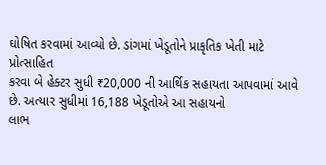ઘોષિત કરવામાં આવ્યો છે. ડાંગમાં ખેડૂતોને પ્રાકૃતિક ખેતી માટે પ્રોત્સાહિત
કરવા બે હેક્ટર સુધી ₹20,000 ની આર્થિક સહાયતા આપવામાં આવે છે. અત્યાર સુધીમાં 16,188 ખેડૂતોએ આ સહાયનો
લાભ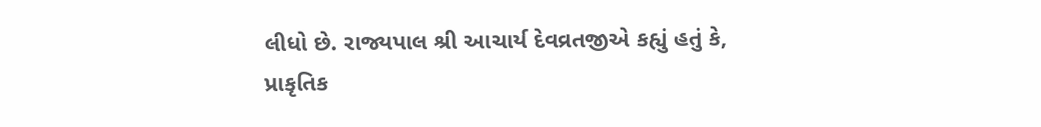લીધો છે. રાજ્યપાલ શ્રી આચાર્ય દેવવ્રતજીએ કહ્યું હતું કે, પ્રાકૃતિક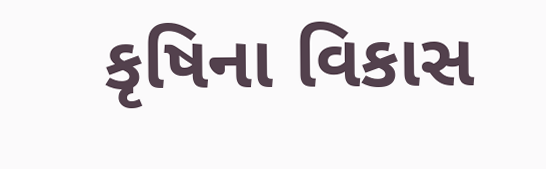કૃષિના વિકાસ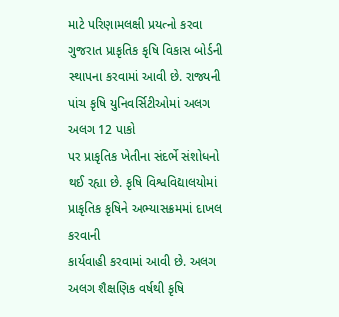માટે પરિણામલક્ષી પ્રયત્નો કરવા
ગુજરાત પ્રાકૃતિક કૃષિ વિકાસ બોર્ડની સ્થાપના કરવામાં આવી છે. રાજ્યની પાંચ કૃષિ યુનિવર્સિટીઓમાં અલગ અલગ 12 પાકો
પર પ્રાકૃતિક ખેતીના સંદર્ભે સંશોધનો થઈ રહ્યા છે. કૃષિ વિશ્વવિદ્યાલયોમાં પ્રાકૃતિક કૃષિને અભ્યાસક્રમમાં દાખલ કરવાની
કાર્યવાહી કરવામાં આવી છે. અલગ અલગ શૈક્ષણિક વર્ષથી કૃષિ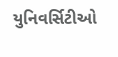યુનિવર્સિટીઓ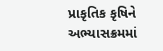પ્રાકૃતિક કૃષિને અભ્યાસક્રમમાં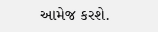આમેજ કરશે.